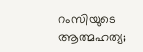റംസിയുടെ ആത്മഹത്യ;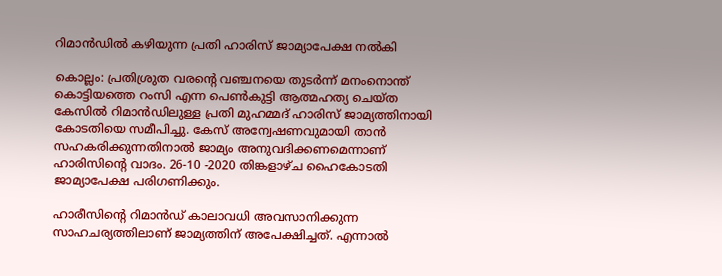റിമാൻഡിൽ കഴിയുന്ന പ്രതി ഹാരിസ് ജാമ്യാപേക്ഷ നൽകി

കൊല്ലം: പ്രതിശ്രുത വരന്റെ വഞ്ചനയെ തുടർന്ന് മനംനൊന്ത് കൊട്ടിയത്തെ റംസി എന്ന പെൺകുട്ടി ആത്മഹത്യ ചെയ്ത കേസില്‍ റിമാന്‍ഡിലുള്ള പ്രതി മുഹമ്മദ് ഹാരിസ് ജാമ്യത്തിനായി കോടതിയെ സമീപിച്ചു. കേസ് അന്വേഷണവുമായി താൻ സഹകരിക്കുന്നതിനാൽ ജാമ്യം അനുവദിക്കണമെന്നാണ് ഹാരിസിന്റെ വാദം. 26-10 -2020 തിങ്കളാഴ്ച ഹൈകോടതി ജാമ്യാപേക്ഷ പരിഗണിക്കും.

ഹാരീസിന്റെ റിമാൻഡ് കാലാവധി അവസാനിക്കുന്ന സാഹചര്യത്തിലാണ് ജാമ്യത്തിന് അപേക്ഷിച്ചത്. എന്നാൽ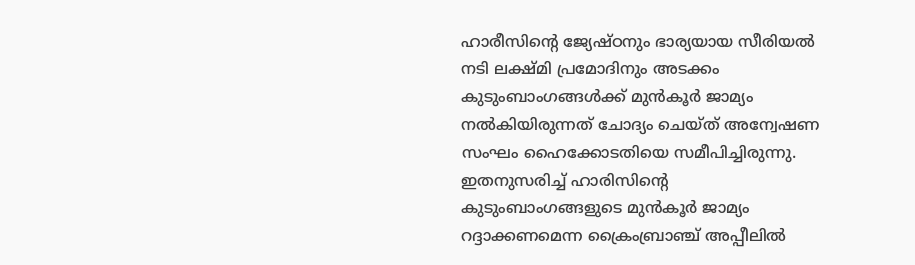ഹാരീസിന്റെ ജ്യേഷ്ഠനും ഭാര്യയായ സീരിയൽ നടി ലക്ഷ്മി പ്രമോദിനും അടക്കം കുടുംബാംഗങ്ങൾക്ക് മുൻകൂർ ജാമ്യം നൽകിയിരുന്നത് ചോദ്യം ചെയ്ത് അന്വേഷണ സംഘം ഹൈക്കോടതിയെ സമീപിച്ചിരുന്നു. ഇതനുസരിച്ച് ഹാരിസിന്റെ കുടുംബാംഗങ്ങളുടെ മുന്‍കൂര്‍ ജാമ്യം റദ്ദാക്കണമെന്ന ക്രൈംബ്രാഞ്ച് അപ്പീലില്‍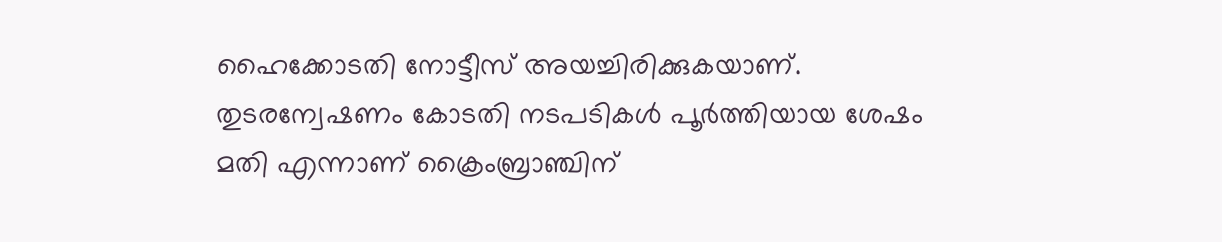ഹൈക്കോടതി നോട്ടീസ് അയച്ചിരിക്കുകയാണ്. തുടരന്വേഷണം കോടതി നടപടികള്‍ പൂര്‍ത്തിയായ ശേഷം മതി എന്നാണ് ക്രൈംബ്രാഞ്ചിന്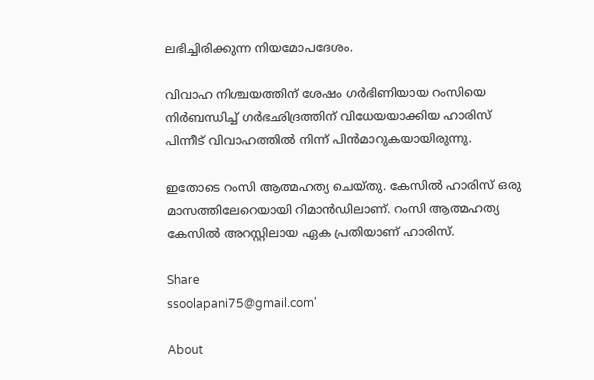ലഭിച്ചിരിക്കുന്ന നിയമോപദേശം.

വിവാഹ നിശ്ചയത്തിന് ശേഷം ഗർഭിണിയായ റംസിയെ നിർബന്ധിച്ച് ഗർഭഛിദ്രത്തിന് വിധേയയാക്കിയ ഹാരിസ് പിന്നീട് വിവാഹത്തില്‍ നിന്ന് പിന്‍മാറുകയായിരുന്നു.

ഇതോടെ റംസി ആത്മഹത്യ ചെയ്തു. കേസിൽ ഹാരിസ് ഒരു മാസത്തിലേറെയായി റിമാന്‍ഡിലാണ്. റംസി ആത്മഹത്യ കേസില്‍ അറസ്റ്റിലായ ഏക പ്രതിയാണ് ഹാരിസ്.

Share
ssoolapani75@gmail.com'

About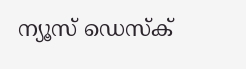ന്യൂസ് ഡെസ്ക്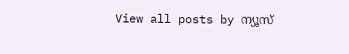View all posts by ന്യൂസ്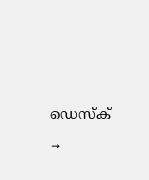ഡെസ്ക് →